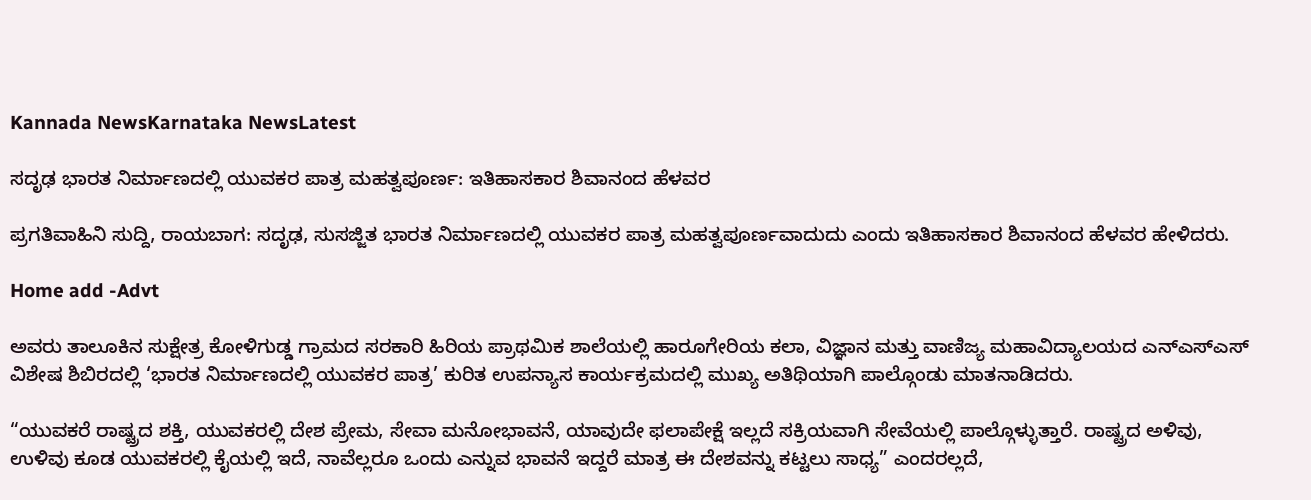Kannada NewsKarnataka NewsLatest

ಸದೃಢ ಭಾರತ ನಿರ್ಮಾಣದಲ್ಲಿ ಯುವಕರ ಪಾತ್ರ ಮಹತ್ವಪೂರ್ಣ: ಇತಿಹಾಸಕಾರ ಶಿವಾನಂದ ಹೆಳವರ

ಪ್ರಗತಿವಾಹಿನಿ ಸುದ್ದಿ, ರಾಯಬಾಗ: ಸದೃಢ, ಸುಸಜ್ಜಿತ ಭಾರತ ನಿರ್ಮಾಣದಲ್ಲಿ ಯುವಕರ ಪಾತ್ರ ಮಹತ್ವಪೂರ್ಣವಾದುದು ಎಂದು ಇತಿಹಾಸಕಾರ ಶಿವಾನಂದ ಹೆಳವರ ಹೇಳಿದರು.

Home add -Advt

ಅವರು ತಾಲೂಕಿನ ಸುಕ್ಷೇತ್ರ ಕೋಳಿಗುಡ್ಡ ಗ್ರಾಮದ ಸರಕಾರಿ ಹಿರಿಯ ಪ್ರಾಥಮಿಕ ಶಾಲೆಯಲ್ಲಿ ಹಾರೂಗೇರಿಯ ಕಲಾ, ವಿಜ್ಞಾನ ಮತ್ತು ವಾಣಿಜ್ಯ ಮಹಾವಿದ್ಯಾಲಯದ ಎನ್ಎಸ್ಎಸ್ ವಿಶೇಷ ಶಿಬಿರದಲ್ಲಿ ‘ಭಾರತ ನಿರ್ಮಾಣದಲ್ಲಿ ಯುವಕರ ಪಾತ್ರ’ ಕುರಿತ ಉಪನ್ಯಾಸ ಕಾರ್ಯಕ್ರಮದಲ್ಲಿ ಮುಖ್ಯ ಅತಿಥಿಯಾಗಿ ಪಾಲ್ಗೊಂಡು ಮಾತನಾಡಿದರು.

“ಯುವಕರೆ ರಾಷ್ಟ್ರದ ಶಕ್ತಿ, ಯುವಕರಲ್ಲಿ ದೇಶ ಪ್ರೇಮ, ಸೇವಾ ಮನೋಭಾವನೆ, ಯಾವುದೇ ಫಲಾಪೇಕ್ಷೆ ಇಲ್ಲದೆ ಸಕ್ರಿಯವಾಗಿ ಸೇವೆಯಲ್ಲಿ ಪಾಲ್ಗೊಳ್ಳುತ್ತಾರೆ. ರಾಷ್ಟ್ರದ ಅಳಿವು, ಉಳಿವು ಕೂಡ ಯುವಕರಲ್ಲಿ ಕೈಯಲ್ಲಿ ಇದೆ, ನಾವೆಲ್ಲರೂ ಒಂದು ಎನ್ನುವ ಭಾವನೆ ಇದ್ದರೆ ಮಾತ್ರ ಈ ದೇಶವನ್ನು ಕಟ್ಟಲು ಸಾಧ್ಯ” ಎಂದರಲ್ಲದೆ,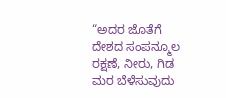“ಅದರ ಜೊತೆಗೆ ದೇಶದ ಸಂಪನ್ಮೂಲ ರಕ್ಷಣೆ, ನೀರು, ಗಿಡ ಮರ ಬೆಳೆಸುವುದು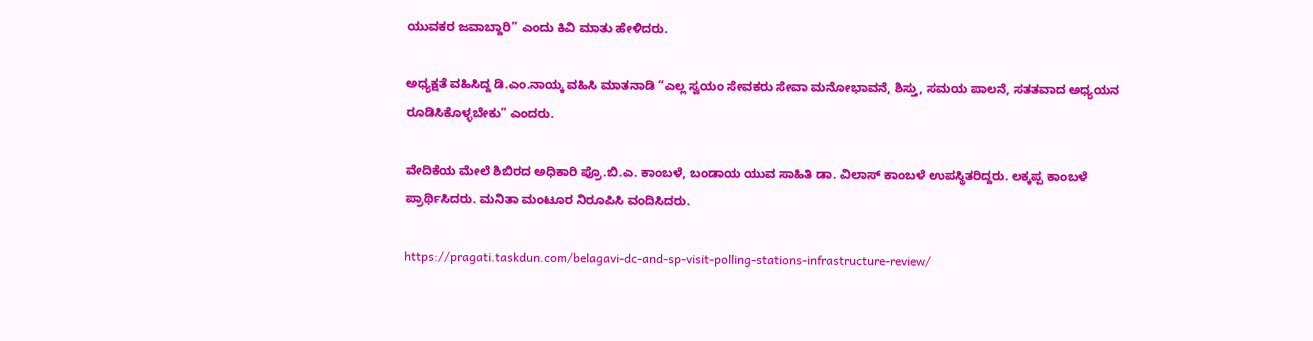ಯುವಕರ ಜವಾಬ್ದಾರಿ” ಎಂದು ಕಿವಿ ಮಾತು ಹೇಳಿದರು.

ಅಧ್ಯಕ್ಷತೆ ವಹಿಸಿದ್ದ ಡಿ.ಎಂ.ನಾಯ್ಕ ವಹಿಸಿ ಮಾತನಾಡಿ “ಎಲ್ಲ ಸ್ವಯಂ ಸೇವಕರು ಸೇವಾ ಮನೋಭಾವನೆ, ಶಿಸ್ತು, ಸಮಯ ಪಾಲನೆ, ಸತತವಾದ ಅಧ್ಯಯನ ರೂಡಿಸಿಕೊಳ್ಳಬೇಕು” ಎಂದರು.

ವೇದಿಕೆಯ ಮೇಲೆ ಶಿಬಿರದ ಅಧಿಕಾರಿ ಪ್ರೊ.ಬಿ.ಎ. ಕಾಂಬಳೆ, ಬಂಡಾಯ ಯುವ ಸಾಹಿತಿ ಡಾ. ವಿಲಾಸ್ ಕಾಂಬಳೆ ಉಪಸ್ಥಿತರಿದ್ದರು. ಲಕ್ಕಪ್ಪ ಕಾಂಬಳೆ ಪ್ರಾರ್ಥಿಸಿದರು. ಮನಿತಾ ಮಂಟೂರ ನಿರೂಪಿಸಿ ವಂದಿಸಿದರು.

https://pragati.taskdun.com/belagavi-dc-and-sp-visit-polling-stations-infrastructure-review/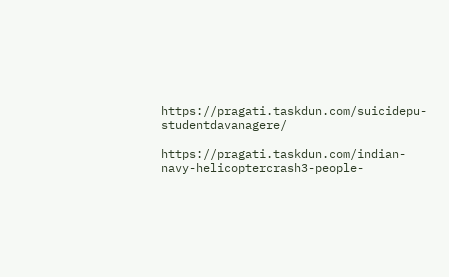https://pragati.taskdun.com/suicidepu-studentdavanagere/

https://pragati.taskdun.com/indian-navy-helicoptercrash3-people-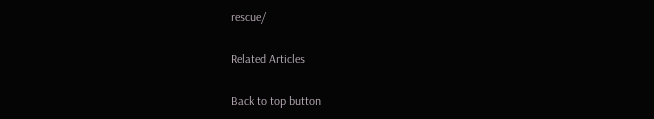rescue/

Related Articles

Back to top button